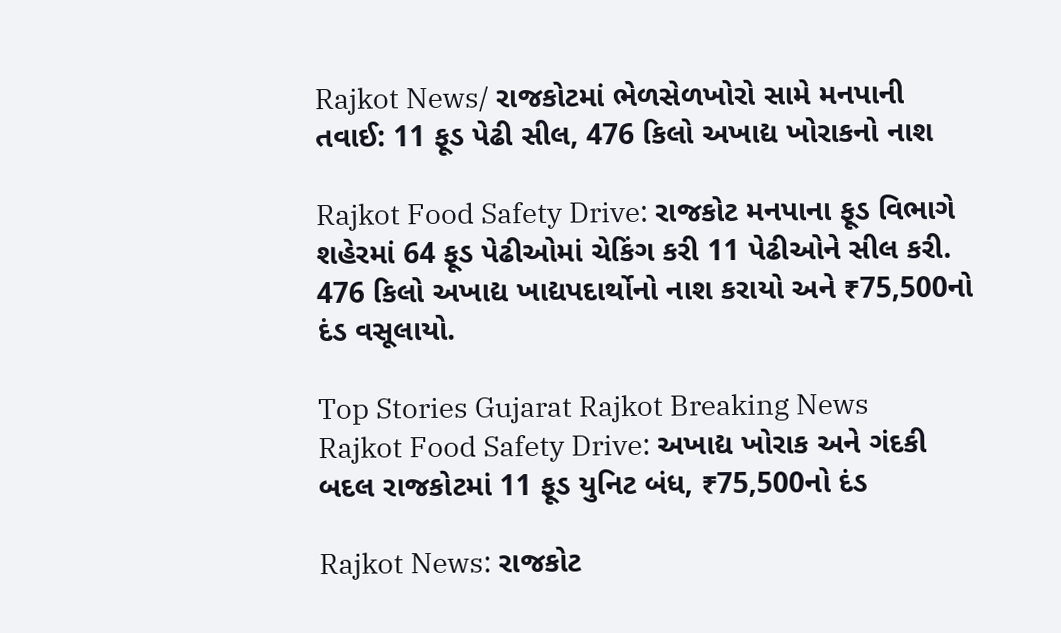Rajkot News/ રાજકોટમાં ભેળસેળખોરો સામે મનપાની તવાઈ: 11 ફૂડ પેઢી સીલ, 476 કિલો અખાદ્ય ખોરાકનો નાશ

Rajkot Food Safety Drive: રાજકોટ મનપાના ફૂડ વિભાગે શહેરમાં 64 ફૂડ પેઢીઓમાં ચેકિંગ કરી 11 પેઢીઓને સીલ કરી. 476 કિલો અખાદ્ય ખાદ્યપદાર્થોનો નાશ કરાયો અને ₹75,500નો દંડ વસૂલાયો.

Top Stories Gujarat Rajkot Breaking News
Rajkot Food Safety Drive: અખાદ્ય ખોરાક અને ગંદકી બદલ રાજકોટમાં 11 ફૂડ યુનિટ બંધ, ₹75,500નો દંડ

Rajkot News: રાજકોટ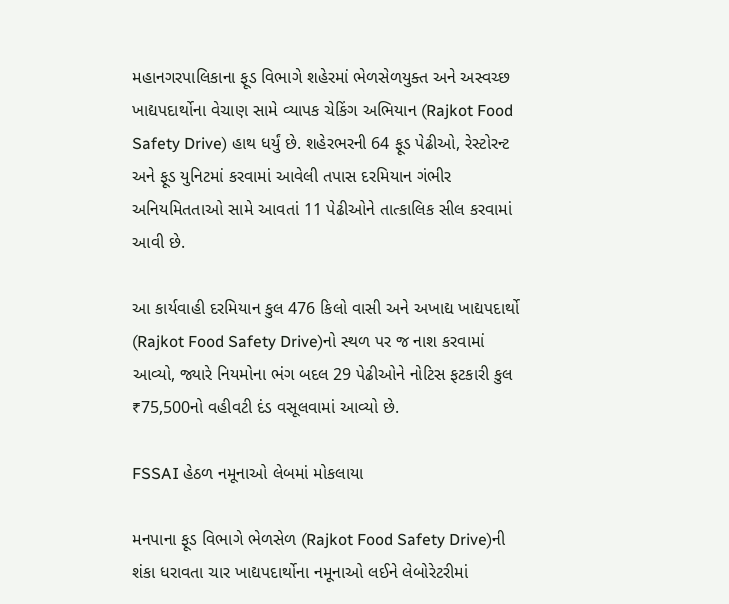મહાનગરપાલિકાના ફૂડ વિભાગે શહેરમાં ભેળસેળયુક્ત અને અસ્વચ્છ ખાદ્યપદાર્થોના વેચાણ સામે વ્યાપક ચેકિંગ અભિયાન (Rajkot Food Safety Drive) હાથ ધર્યું છે. શહેરભરની 64 ફૂડ પેઢીઓ, રેસ્ટોરન્ટ અને ફૂડ યુનિટમાં કરવામાં આવેલી તપાસ દરમિયાન ગંભીર અનિયમિતતાઓ સામે આવતાં 11 પેઢીઓને તાત્કાલિક સીલ કરવામાં આવી છે.

આ કાર્યવાહી દરમિયાન કુલ 476 કિલો વાસી અને અખાદ્ય ખાદ્યપદાર્થો (Rajkot Food Safety Drive)નો સ્થળ પર જ નાશ કરવામાં આવ્યો, જ્યારે નિયમોના ભંગ બદલ 29 પેઢીઓને નોટિસ ફટકારી કુલ ₹75,500નો વહીવટી દંડ વસૂલવામાં આવ્યો છે.

FSSAI હેઠળ નમૂનાઓ લેબમાં મોકલાયા

મનપાના ફૂડ વિભાગે ભેળસેળ (Rajkot Food Safety Drive)ની શંકા ધરાવતા ચાર ખાદ્યપદાર્થોના નમૂનાઓ લઈને લેબોરેટરીમાં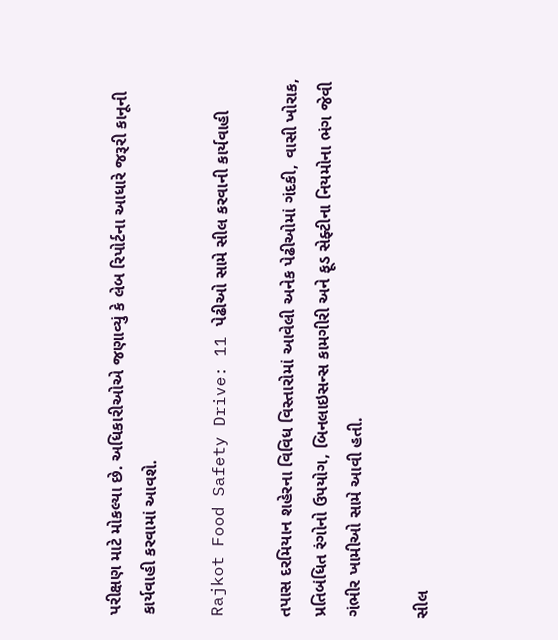પરીક્ષણ માટે મોકલ્યા છે. અધિકારીઓએ જણાવ્યું કે લેબ રિપોર્ટના આધારે જરૂરી કાનૂની કાર્યવાહી કરવામાં આવશે.

Rajkot Food Safety Drive: 11 પેઢીઓ સામે સીલ કરવાની કાર્યવાહી

તપાસ દરમિયાન શહેરના વિવિધ વિસ્તારોમાં આવેલી અનેક પેઢીઓમાં ગંદકી, વાસી ખોરાક, પ્રતિબંધિત રંગોનો ઉપયોગ, બિનલાઇસન્સ કામગીરી અને ફૂડ સેફ્ટીના નિયમોના ભંગ જેવી ગંભીર ખામીઓ સામે આવી હતી.

સીલ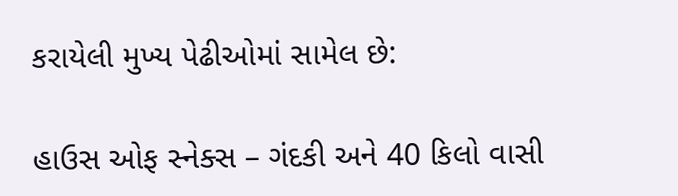કરાયેલી મુખ્ય પેઢીઓમાં સામેલ છે:

હાઉસ ઓફ સ્નેક્સ – ગંદકી અને 40 કિલો વાસી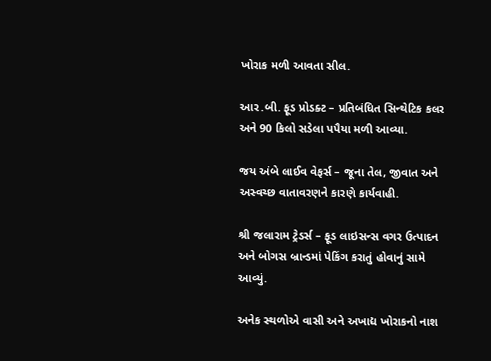ખોરાક મળી આવતા સીલ.

આર.બી. ફૂડ પ્રોડક્ટ – પ્રતિબંધિત સિન્થેટિક કલર અને 90 કિલો સડેલા પપૈયા મળી આવ્યા.

જય અંબે લાઈવ વેફર્સ – જૂના તેલ, જીવાત અને અસ્વચ્છ વાતાવરણને કારણે કાર્યવાહી.

શ્રી જલારામ ટ્રેડર્સ – ફૂડ લાઇસન્સ વગર ઉત્પાદન અને બોગસ બ્રાન્ડમાં પેકિંગ કરાતું હોવાનું સામે આવ્યું.

અનેક સ્થળોએ વાસી અને અખાદ્ય ખોરાકનો નાશ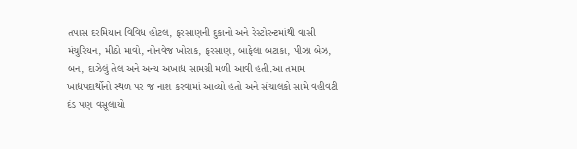તપાસ દરમિયાન વિવિધ હોટલ, ફરસાણની દુકાનો અને રેસ્ટોરન્ટમાંથી વાસી મંચુરિયન, મીઠો માવો, નોનવેજ ખોરાક, ફરસાણ, બાફેલા બટાકા, પીઝા બેઝ, બન, દાઝેલું તેલ અને અન્ય અખાદ્ય સામગ્રી મળી આવી હતી.આ તમામ ખાદ્યપદાર્થોનો સ્થળ પર જ નાશ કરવામાં આવ્યો હતો અને સંચાલકો સામે વહીવટી દંડ પણ વસૂલાયો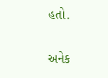હતો.

અનેક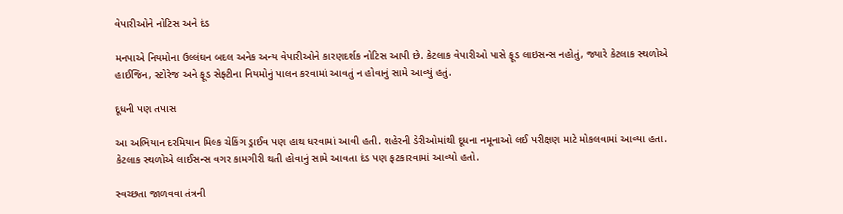વેપારીઓને નોટિસ અને દંડ

મનપાએ નિયમોના ઉલ્લંઘન બદલ અનેક અન્ય વેપારીઓને કારણદર્શક નોટિસ આપી છે. કેટલાક વેપારીઓ પાસે ફૂડ લાઇસન્સ નહોતું, જ્યારે કેટલાક સ્થળોએ હાઈજિન, સ્ટોરેજ અને ફૂડ સેફ્ટીના નિયમોનું પાલન કરવામાં આવતું ન હોવાનું સામે આવ્યું હતું.

દૂધની પણ તપાસ

આ અભિયાન દરમિયાન મિલ્ક ચેકિંગ ડ્રાઈવ પણ હાથ ધરવામાં આવી હતી. શહેરની ડેરીઓમાંથી દૂધના નમૂનાઓ લઈ પરીક્ષણ માટે મોકલવામાં આવ્યા હતા. કેટલાક સ્થળોએ લાઈસન્સ વગર કામગીરી થતી હોવાનું સામે આવતા દંડ પણ ફટકારવામાં આવ્યો હતો.

સ્વચ્છતા જાળવવા તંત્રની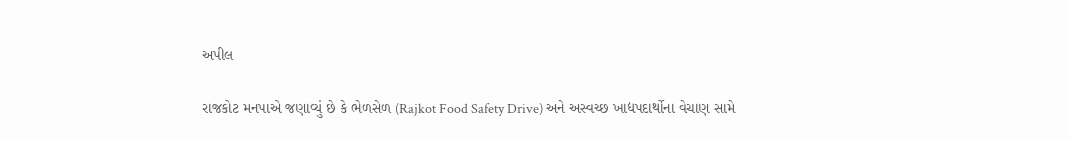અપીલ

રાજકોટ મનપાએ જણાવ્યું છે કે ભેળસેળ (Rajkot Food Safety Drive) અને અસ્વચ્છ ખાદ્યપદાર્થોના વેચાણ સામે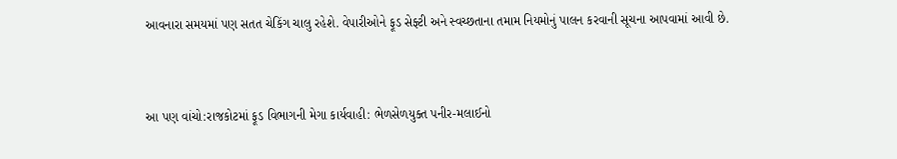આવનારા સમયમાં પણ સતત ચેકિંગ ચાલુ રહેશે. વેપારીઓને ફૂડ સેફ્ટી અને સ્વચ્છતાના તમામ નિયમોનું પાલન કરવાની સૂચના આપવામાં આવી છે.


આ પણ વાંચો:રાજકોટમાં ફૂડ વિભાગની મેગા કાર્યવાહી: ભેળસેળયુક્ત પનીર-મલાઈનો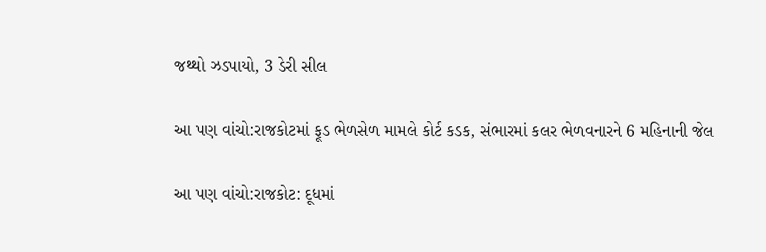જથ્થો ઝડપાયો, 3 ડેરી સીલ

આ પણ વાંચો:રાજકોટમાં ફૂડ ભેળસેળ મામલે કોર્ટ કડક, સંભારમાં કલર ભેળવનારને 6 મહિનાની જેલ

આ પણ વાંચો:રાજકોટ: દૂધમાં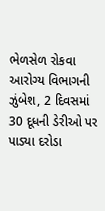ભેળસેળ રોકવા આરોગ્ય વિભાગની ઝુંબેશ, 2 દિવસમાં 30 દૂધની ડેરીઓ પર પાડ્યા દરોડા